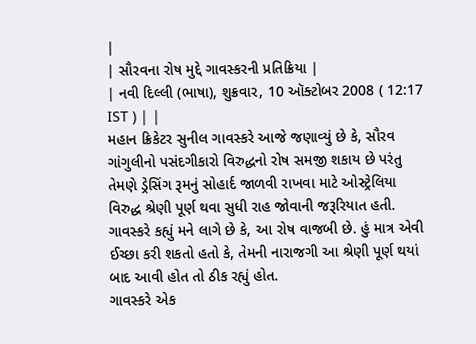|
| સૌરવના રોષ મુદ્દે ગાવસ્કરની પ્રતિક્રિયા |
| નવી દિલ્લી (ભાષા), શુક્રવાર, 10 ઑક્ટોબર 2008 ( 12:17 IST ) | |
મહાન ક્રિકેટર સુનીલ ગાવસ્કરે આજે જણાવ્યું છે કે, સૌરવ ગાંગુલીનો પસંદગીકારો વિરુદ્ધનો રોષ સમજી શકાય છે પરંતુ તેમણે ડ્રેસિંગ રૂમનું સોહાર્દ જાળવી રાખવા માટે ઓસ્ટ્રેલિયા વિરુદ્ધ શ્રેણી પૂર્ણ થવા સુધી રાહ જોવાની જરૂરિયાત હતી.
ગાવસ્કરે કહ્યું મને લાગે છે કે, આ રોષ વાજબી છે. હું માત્ર એવી ઈચ્છા કરી શકતો હતો કે, તેમની નારાજગી આ શ્રેણી પૂર્ણ થયાં બાદ આવી હોત તો ઠીક રહ્યું હોત.
ગાવસ્કરે એક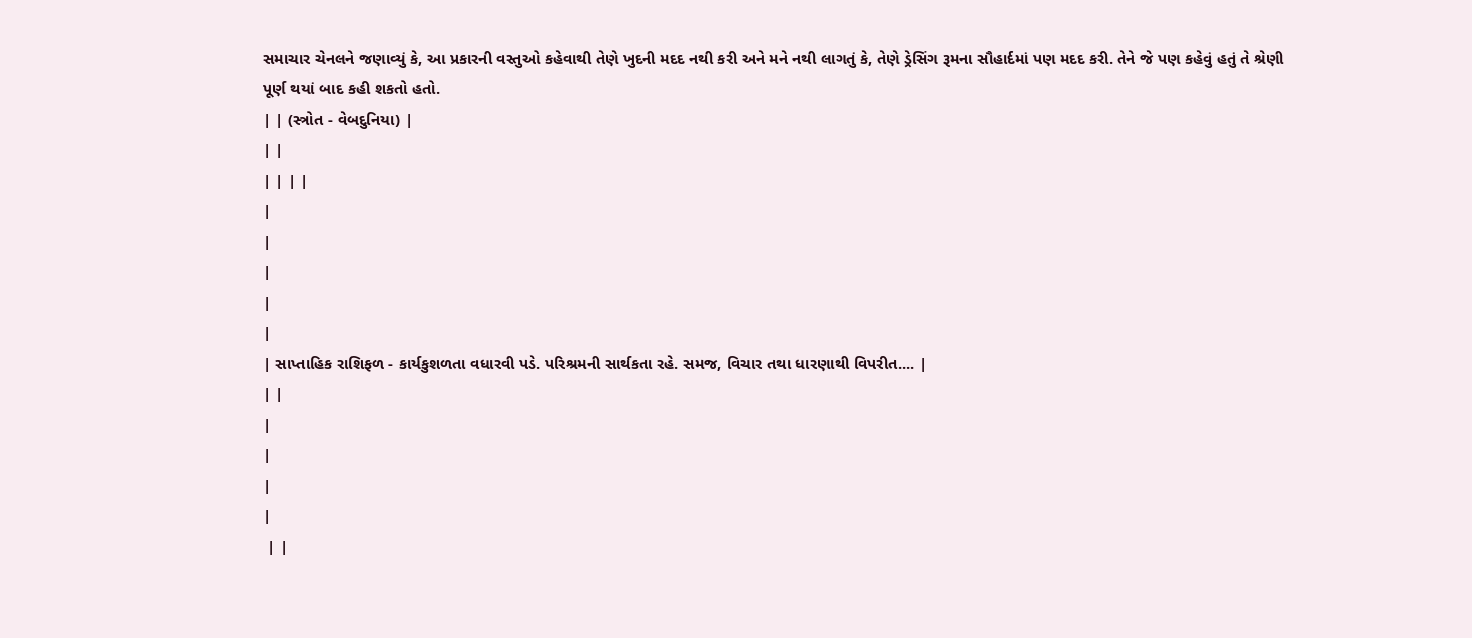સમાચાર ચેનલને જણાવ્યું કે, આ પ્રકારની વસ્તુઓ કહેવાથી તેણે ખુદની મદદ નથી કરી અને મને નથી લાગતું કે, તેણે ડ્રેસિંગ રૂમના સૌહાર્દમાં પણ મદદ કરી. તેને જે પણ કહેવું હતું તે શ્રેણી પૂર્ણ થયાં બાદ કહી શકતો હતો.
| | (સ્ત્રોત - વેબદુનિયા) |
| |
| | | |
|
|
|
|
|
| સાપ્તાહિક રાશિફળ - કાર્યકુશળતા વધારવી પડે. પરિશ્રમની સાર્થકતા રહે. સમજ, વિચાર તથા ધારણાથી વિપરીત.... |
| |
|
|
|
|
 | |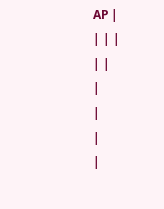AP |
| | |
| |
|
|
|
|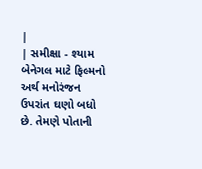|
| સમીક્ષા - શ્યામ બેનેગલ માટે ફિલ્મનો અર્થ મનોરંજન ઉપરાંત ઘણો બધો છે. તેમણે પોતાની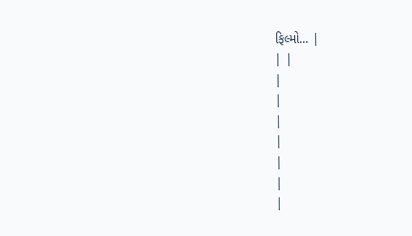ફિલ્મો... |
| |
|
|
|
|
|
|
|